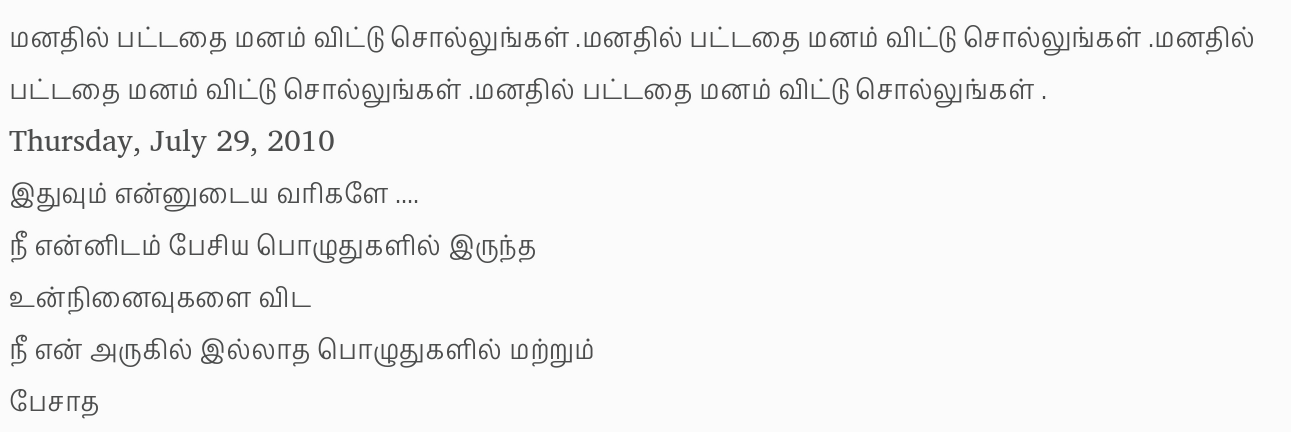மனதில் பட்டதை மனம் விட்டு சொல்லுங்கள் .மனதில் பட்டதை மனம் விட்டு சொல்லுங்கள் .மனதில் பட்டதை மனம் விட்டு சொல்லுங்கள் .மனதில் பட்டதை மனம் விட்டு சொல்லுங்கள் .
Thursday, July 29, 2010
இதுவும் என்னுடைய வரிகளே ....
நீ என்னிடம் பேசிய பொழுதுகளில் இருந்த
உன்நினைவுகளை விட
நீ என் அருகில் இல்லாத பொழுதுகளில் மற்றும்
பேசாத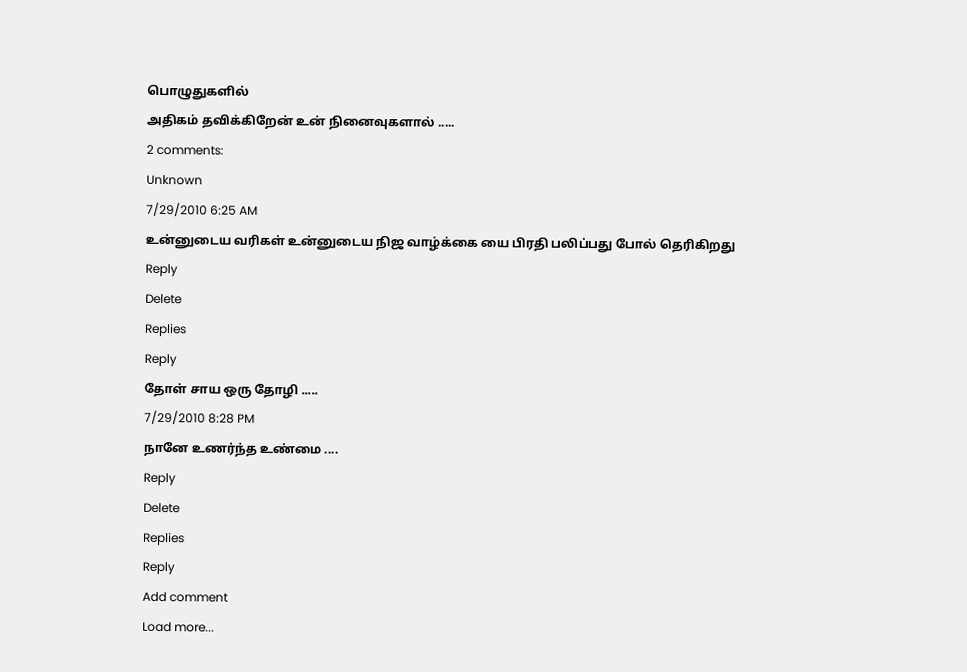பொழுதுகளில்
அதிகம் தவிக்கிறேன் உன் நினைவுகளால் .....
2 comments:
Unknown
7/29/2010 6:25 AM
உன்னுடைய வரிகள் உன்னுடைய நிஜ வாழ்க்கை யை பிரதி பலிப்பது போல் தெரிகிறது
Reply
Delete
Replies
Reply
தோள் சாய ஒரு தோழி .....
7/29/2010 8:28 PM
நானே உணர்ந்த உண்மை ....
Reply
Delete
Replies
Reply
Add comment
Load more...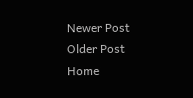Newer Post
Older Post
Home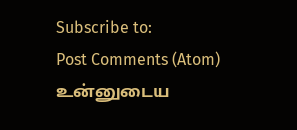Subscribe to:
Post Comments (Atom)
உன்னுடைய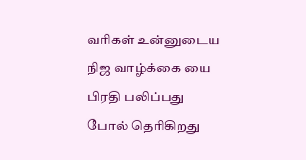வரிகள் உன்னுடைய நிஜ வாழ்க்கை யை பிரதி பலிப்பது போல் தெரிகிறது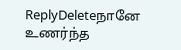ReplyDeleteநானே உணர்ந்த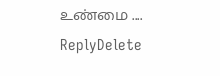உண்மை ....
ReplyDelete